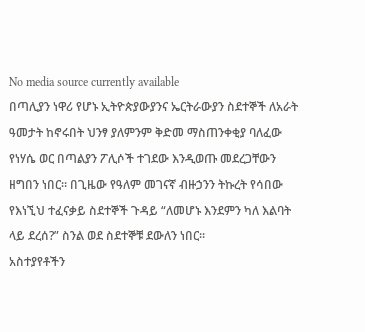No media source currently available
በጣሊያን ነዋሪ የሆኑ ኢትዮጵያውያንና ኤርትራውያን ስደተኞች ለአራት ዓመታት ከኖሩበት ህንፃ ያለምንም ቅድመ ማስጠንቀቂያ ባለፈው የነሃሴ ወር በጣልያን ፖሊሶች ተገደው እንዲወጡ መደረጋቸውን ዘግበን ነበር። በጊዜው የዓለም መገናኛ ብዙኃንን ትኩረት የሳበው የእነኚህ ተፈናቃይ ስደተኞች ጉዳይ “ለመሆኑ እንደምን ካለ እልባት ላይ ደረሰ?” ስንል ወደ ስደተኞቹ ደውለን ነበር።
አስተያየቶችን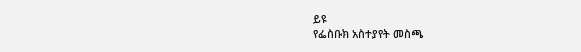ይዩ
የፌስቡክ አስተያየት መስጫ